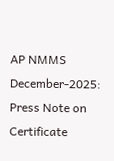AP NMMS December-2025: Press Note on Certificate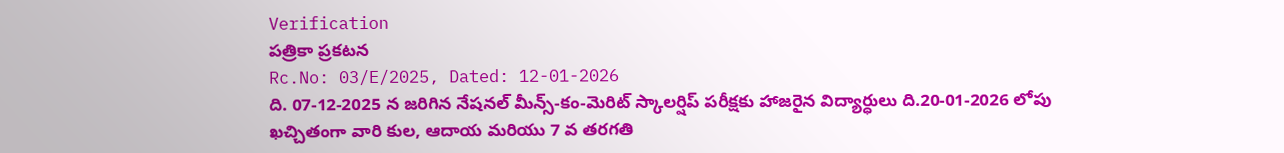Verification
పత్రికా ప్రకటన
Rc.No: 03/E/2025, Dated: 12-01-2026
ది. 07-12-2025 న జరిగిన నేషనల్ మీన్స్-కం-మెరిట్ స్కాలర్షిప్ పరీక్షకు హాజరైన విద్యార్ధులు ది.20-01-2026 లోపు ఖచ్చితంగా వారి కుల, ఆదాయ మరియు 7 వ తరగతి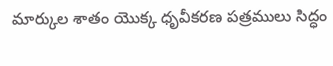మార్కుల శాతం యొక్క ధృవీకరణ పత్రములు సిద్ధం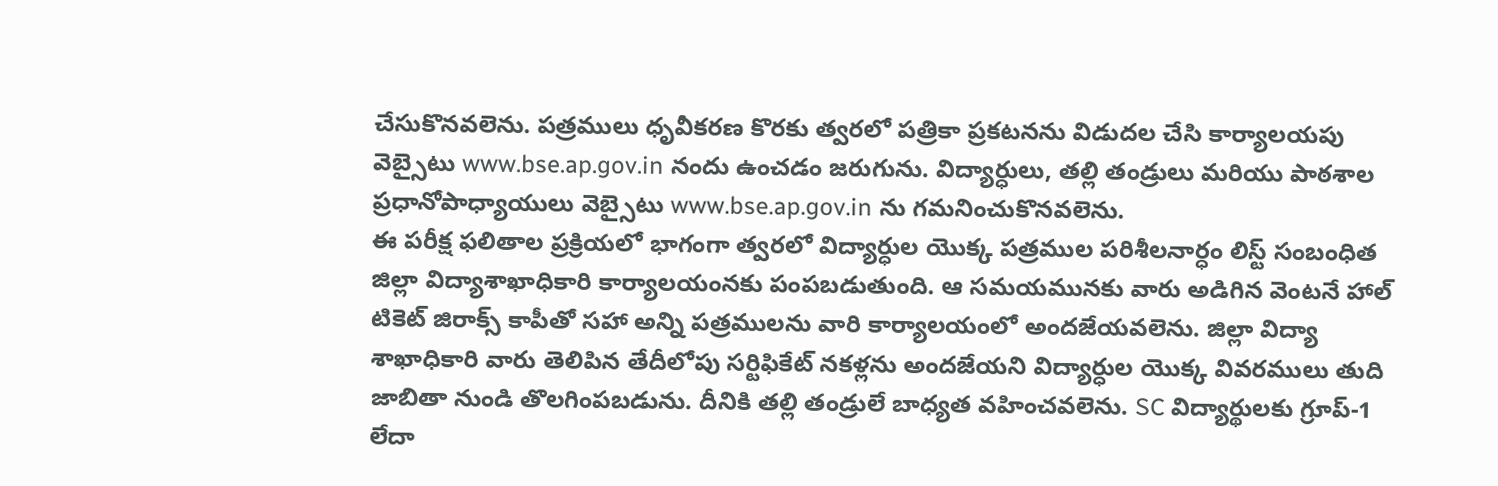చేసుకొనవలెను. పత్రములు ధృవీకరణ కొరకు త్వరలో పత్రికా ప్రకటనను విడుదల చేసి కార్యాలయపు వెబ్సైటు www.bse.ap.gov.in నందు ఉంచడం జరుగును. విద్యార్ధులు, తల్లి తండ్రులు మరియు పాఠశాల ప్రధానోపాధ్యాయులు వెబ్సైటు www.bse.ap.gov.in ను గమనించుకొనవలెను.
ఈ పరీక్ష ఫలితాల ప్రక్రియలో భాగంగా త్వరలో విద్యార్ధుల యొక్క పత్రముల పరిశీలనార్ధం లిస్ట్ సంబంధిత జిల్లా విద్యాశాఖాధికారి కార్యాలయంనకు పంపబడుతుంది. ఆ సమయమునకు వారు అడిగిన వెంటనే హాల్ టికెట్ జిరాక్స్ కాపీతో సహా అన్ని పత్రములను వారి కార్యాలయంలో అందజేయవలెను. జిల్లా విద్యా శాఖాధికారి వారు తెలిపిన తేదీలోపు సర్టిఫికేట్ నకళ్లను అందజేయని విద్యార్ధుల యొక్క వివరములు తుది జాబితా నుండి తొలగింపబడును. దీనికి తల్లి తండ్రులే బాధ్యత వహించవలెను. SC విద్యార్థులకు గ్రూప్-1 లేదా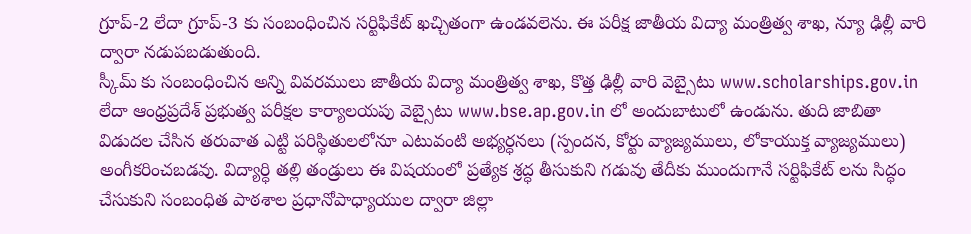గ్రూప్-2 లేదా గ్రూప్-3 కు సంబంధించిన సర్టిఫికేట్ ఖచ్చితంగా ఉండవలెను. ఈ పరీక్ష జాతీయ విద్యా మంత్రిత్వ శాఖ, న్యూ ఢిల్లీ వారి ద్వారా నడుపబడుతుంది.
స్కీమ్ కు సంబంధించిన అన్ని వివరములు జాతీయ విద్యా మంత్రిత్వ శాఖ, కొత్త ఢిల్లీ వారి వెబ్సైటు www.scholarships.gov.in లేదా ఆంధ్రప్రదేశ్ ప్రభుత్వ పరీక్షల కార్యాలయపు వెబ్సైటు www.bse.ap.gov.in లో అందుబాటులో ఉండును. తుది జాబితా విడుదల చేసిన తరువాత ఎట్టి పరిస్థితులలోనూ ఎటువంటి అభ్యర్ధనలు (స్పందన, కోర్టు వ్యాజ్యములు, లోకాయుక్త వ్యాజ్యములు) అంగీకరించబడవు. విద్యార్ధి తల్లి తండ్రులు ఈ విషయంలో ప్రత్యేక శ్రద్ధ తీసుకుని గడువు తేదీకు ముందుగానే సర్టిఫికేట్ లను సిద్ధం చేసుకుని సంబంధిత పాఠశాల ప్రధానోపాధ్యాయుల ద్వారా జిల్లా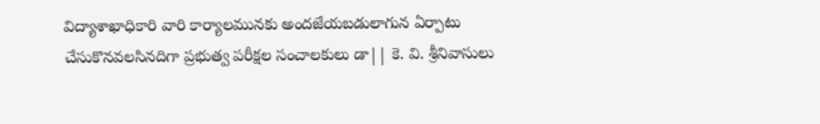విద్యాశాఖాధికారి వారి కార్యాలమునకు అందజేయబడులాగున ఏర్పాటు చేసుకొనవలసినదిగా ప్రభుత్వ పరీక్షల సంచాలకులు డా|| కె. వి. శ్రీనివాసులు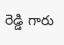రెడ్డి గారు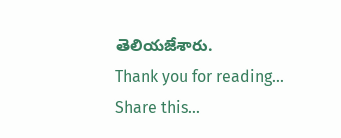తెలియజేశారు.
Thank you for reading... Share this...